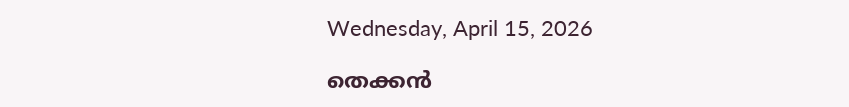Wednesday, April 15, 2026

തെക്കന്‍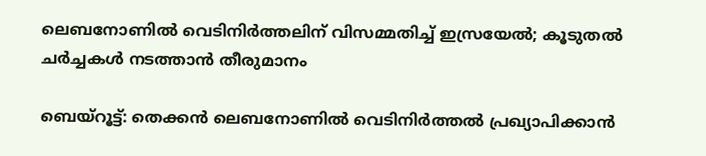ലെബനോണില്‍ വെടിനിര്‍ത്തലിന് വിസമ്മതിച്ച് ഇസ്രയേല്‍; കൂടുതല്‍ ചര്‍ച്ചകള്‍ നടത്താന്‍ തീരുമാനം

ബെയ്‌റൂട്ട്: തെക്കന്‍ ലെബനോണില്‍ വെടിനിര്‍ത്തല്‍ പ്രഖ്യാപിക്കാന്‍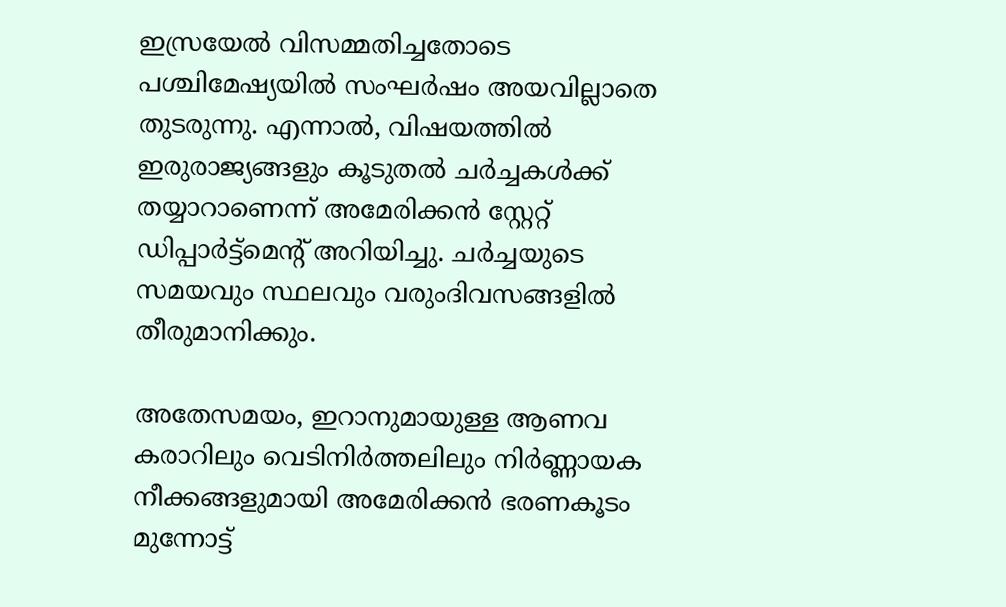ഇസ്രയേല്‍ വിസമ്മതിച്ചതോടെ പശ്ചിമേഷ്യയില്‍ സംഘര്‍ഷം അയവില്ലാതെ തുടരുന്നു. എന്നാല്‍, വിഷയത്തില്‍ ഇരുരാജ്യങ്ങളും കൂടുതല്‍ ചര്‍ച്ചകള്‍ക്ക് തയ്യാറാണെന്ന് അമേരിക്കന്‍ സ്റ്റേറ്റ് ഡിപ്പാര്‍ട്ട്മെന്റ് അറിയിച്ചു. ചര്‍ച്ചയുടെ സമയവും സ്ഥലവും വരുംദിവസങ്ങളില്‍ തീരുമാനിക്കും.

അതേസമയം, ഇറാനുമായുള്ള ആണവ കരാറിലും വെടിനിര്‍ത്തലിലും നിര്‍ണ്ണായക നീക്കങ്ങളുമായി അമേരിക്കന്‍ ഭരണകൂടം മുന്നോട്ട്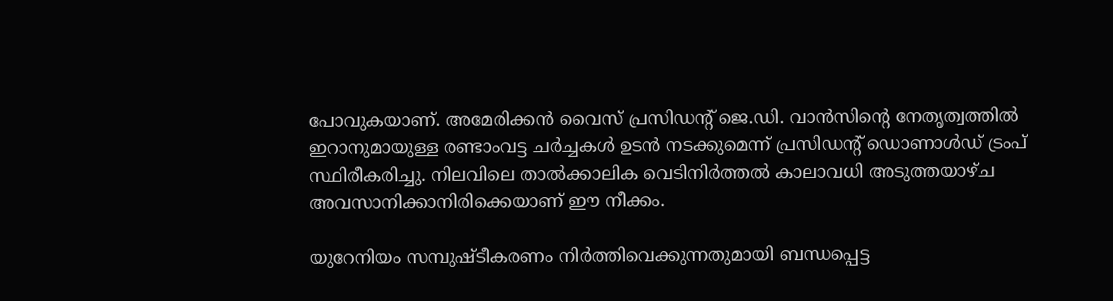പോവുകയാണ്. അമേരിക്കന്‍ വൈസ് പ്രസിഡന്റ് ജെ.ഡി. വാന്‍സിന്റെ നേതൃത്വത്തില്‍ ഇറാനുമായുള്ള രണ്ടാംവട്ട ചര്‍ച്ചകള്‍ ഉടന്‍ നടക്കുമെന്ന് പ്രസിഡന്റ് ഡൊണാള്‍ഡ് ട്രംപ് സ്ഥിരീകരിച്ചു. നിലവിലെ താല്‍ക്കാലിക വെടിനിര്‍ത്തല്‍ കാലാവധി അടുത്തയാഴ്ച അവസാനിക്കാനിരിക്കെയാണ് ഈ നീക്കം.

യുറേനിയം സമ്പുഷ്ടീകരണം നിര്‍ത്തിവെക്കുന്നതുമായി ബന്ധപ്പെട്ട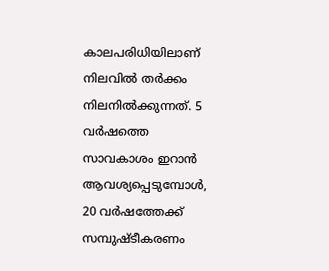കാലപരിധിയിലാണ് നിലവില്‍ തര്‍ക്കം നിലനില്‍ക്കുന്നത്. 5 വര്‍ഷത്തെ സാവകാശം ഇറാന്‍ ആവശ്യപ്പെടുമ്പോള്‍, 20 വര്‍ഷത്തേക്ക് സമ്പുഷ്ടീകരണം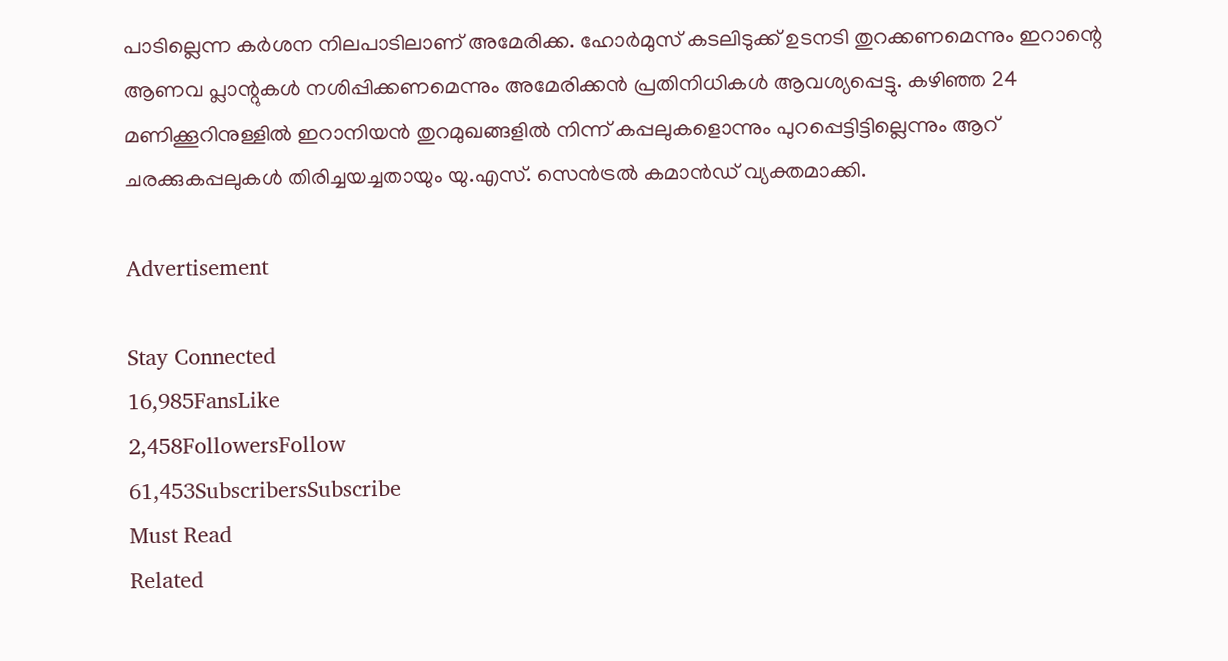പാടില്ലെന്ന കര്‍ശന നിലപാടിലാണ് അമേരിക്ക. ഹോര്‍മുസ് കടലിടുക്ക് ഉടനടി തുറക്കണമെന്നും ഇറാന്റെ ആണവ പ്ലാന്റുകള്‍ നശിപ്പിക്കണമെന്നും അമേരിക്കന്‍ പ്രതിനിധികള്‍ ആവശ്യപ്പെട്ടു. കഴിഞ്ഞ 24 മണിക്കൂറിനുള്ളില്‍ ഇറാനിയന്‍ തുറമുഖങ്ങളില്‍ നിന്ന് കപ്പലുകളൊന്നും പുറപ്പെട്ടിട്ടില്ലെന്നും ആറ് ചരക്കുകപ്പലുകള്‍ തിരിച്ചയച്ചതായും യു.എസ്. സെന്‍ട്രല്‍ കമാന്‍ഡ് വ്യക്തമാക്കി.

Advertisement

Stay Connected
16,985FansLike
2,458FollowersFollow
61,453SubscribersSubscribe
Must Read
Related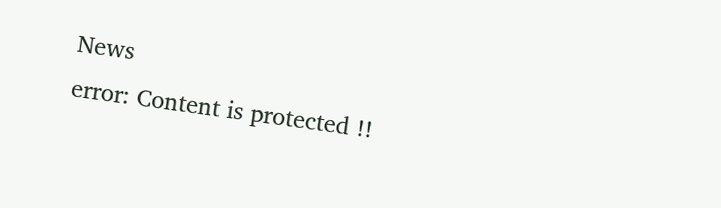News
error: Content is protected !!